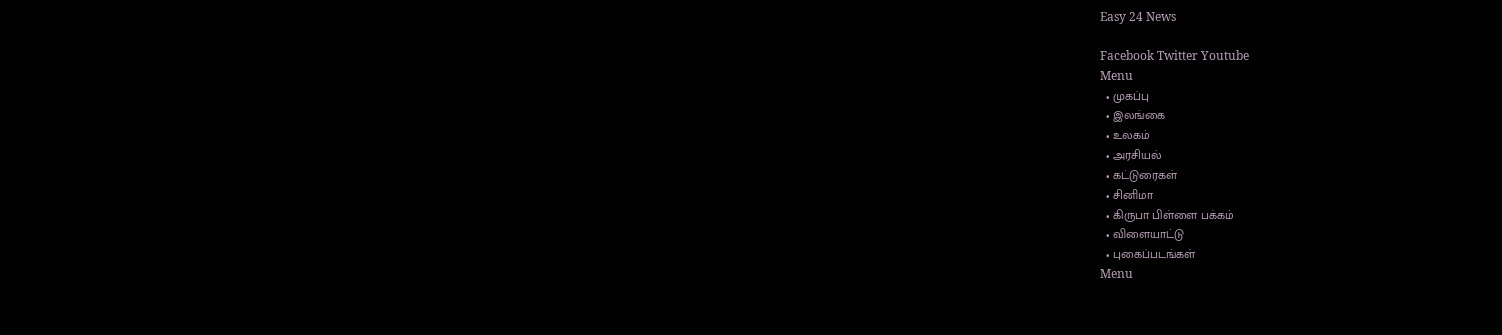Easy 24 News

Facebook Twitter Youtube
Menu
  • முகப்பு
  • இலங்கை
  • உலகம்
  • அரசியல்
  • கட்டுரைகள்
  • சினிமா
  • கிருபா பிள்ளை பக்கம்
  • விளையாட்டு
  • புகைப்படங்கள்
Menu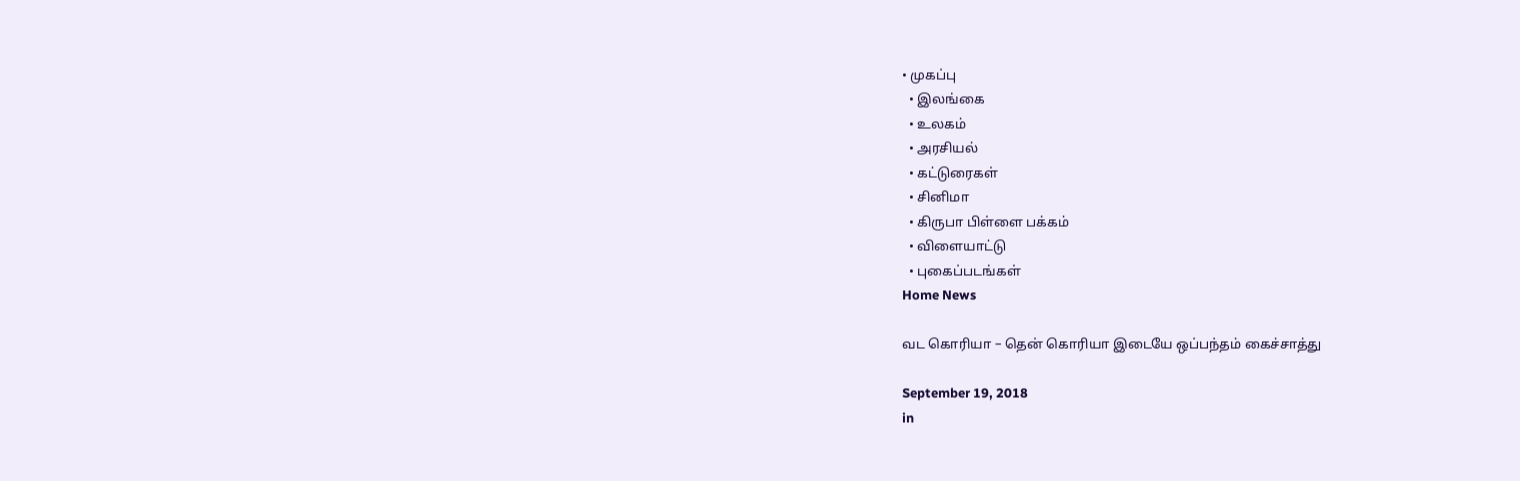• முகப்பு
  • இலங்கை
  • உலகம்
  • அரசியல்
  • கட்டுரைகள்
  • சினிமா
  • கிருபா பிள்ளை பக்கம்
  • விளையாட்டு
  • புகைப்படங்கள்
Home News

வட கொரியா – தென் கொரியா இடையே ஒப்பந்தம் கைச்சாத்து

September 19, 2018
in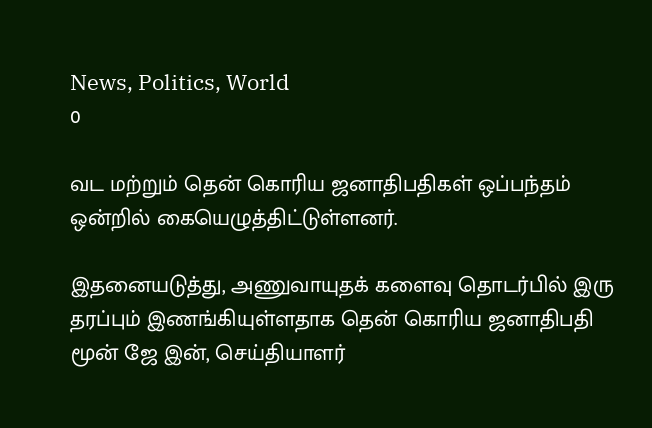News, Politics, World
0

வட மற்றும் தென் கொரிய ஜனாதிபதிகள் ஒப்பந்தம் ஒன்றில் கையெழுத்திட்டுள்ளனர்.

இதனையடுத்து, அணுவாயுதக் களைவு தொடர்பில் இரு தரப்பும் இணங்கியுள்ளதாக தென் கொரிய ஜனாதிபதி மூன் ஜே இன், செய்தியாளர்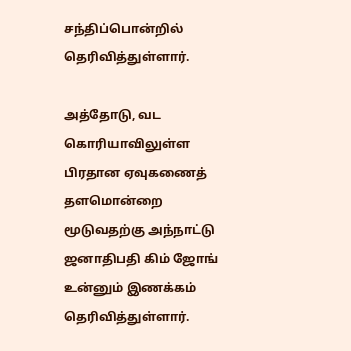சந்திப்பொன்றில் தெரிவித்துள்ளார்.

அத்தோடு, வட கொரியாவிலுள்ள பிரதான ஏவுகணைத் தளமொன்றை மூடுவதற்கு அந்நாட்டு ஜனாதிபதி கிம் ஜோங் உன்னும் இணக்கம் தெரிவித்துள்ளார்.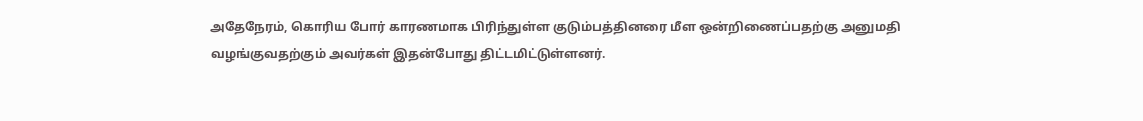அதேநேரம், கொரிய போர் காரணமாக பிரிந்துள்ள குடும்பத்தினரை மீள ஒன்றிணைப்பதற்கு அனுமதி வழங்குவதற்கும் அவர்கள் இதன்போது திட்டமிட்டுள்ளனர்.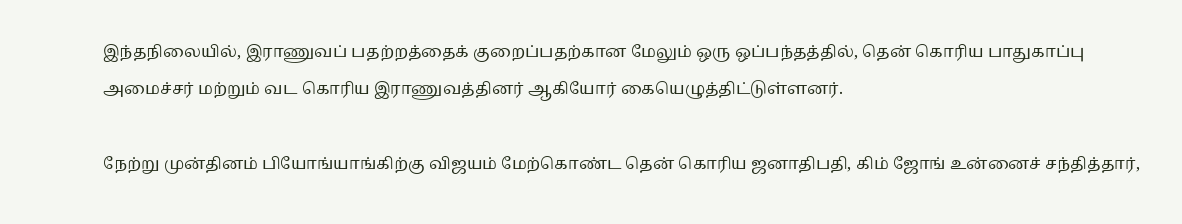இந்தநிலையில், இராணுவப் பதற்றத்தைக் குறைப்பதற்கான மேலும் ஒரு ஒப்பந்தத்தில், தென் கொரிய பாதுகாப்பு அமைச்சர் மற்றும் வட கொரிய இராணுவத்தினர் ஆகியோர் கையெழுத்திட்டுள்ளனர்.

நேற்று முன்தினம் பியோங்யாங்கிற்கு விஜயம் மேற்கொண்ட தென் கொரிய ஜனாதிபதி, கிம் ஜோங் உன்னைச் சந்தித்தார்,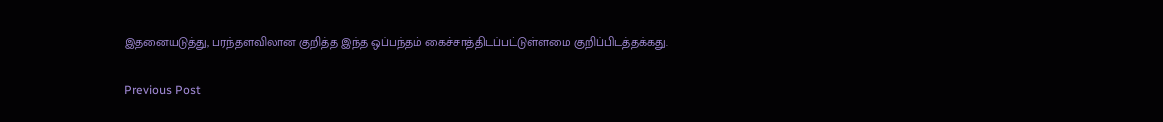இதனையடுத்து, பரந்தளவிலான குறித்த இந்த ஒப்பந்தம் கைச்சாத்திடப்பட்டுள்ளமை குறிப்பிடத்தக்கது.

Previous Post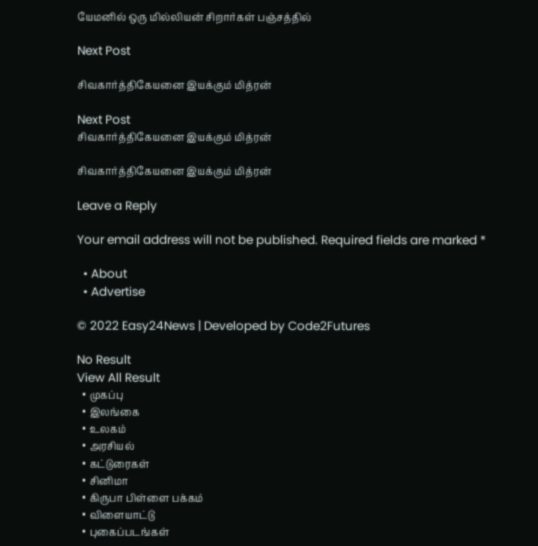யேமனில் ஒரு மில்லியன் சிறார்கள் பஞ்சத்தில்

Next Post

சிவகார்த்திகேயனை இயக்கும் மித்ரன்

Next Post
சிவகார்த்திகேயனை இயக்கும் மித்ரன்

சிவகார்த்திகேயனை இயக்கும் மித்ரன்

Leave a Reply

Your email address will not be published. Required fields are marked *

  • About
  • Advertise

© 2022 Easy24News | Developed by Code2Futures

No Result
View All Result
  • முகப்பு
  • இலங்கை
  • உலகம்
  • அரசியல்
  • கட்டுரைகள்
  • சினிமா
  • கிருபா பிள்ளை பக்கம்
  • விளையாட்டு
  • புகைப்படங்கள்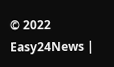© 2022 Easy24News |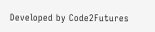Developed by Code2Futures